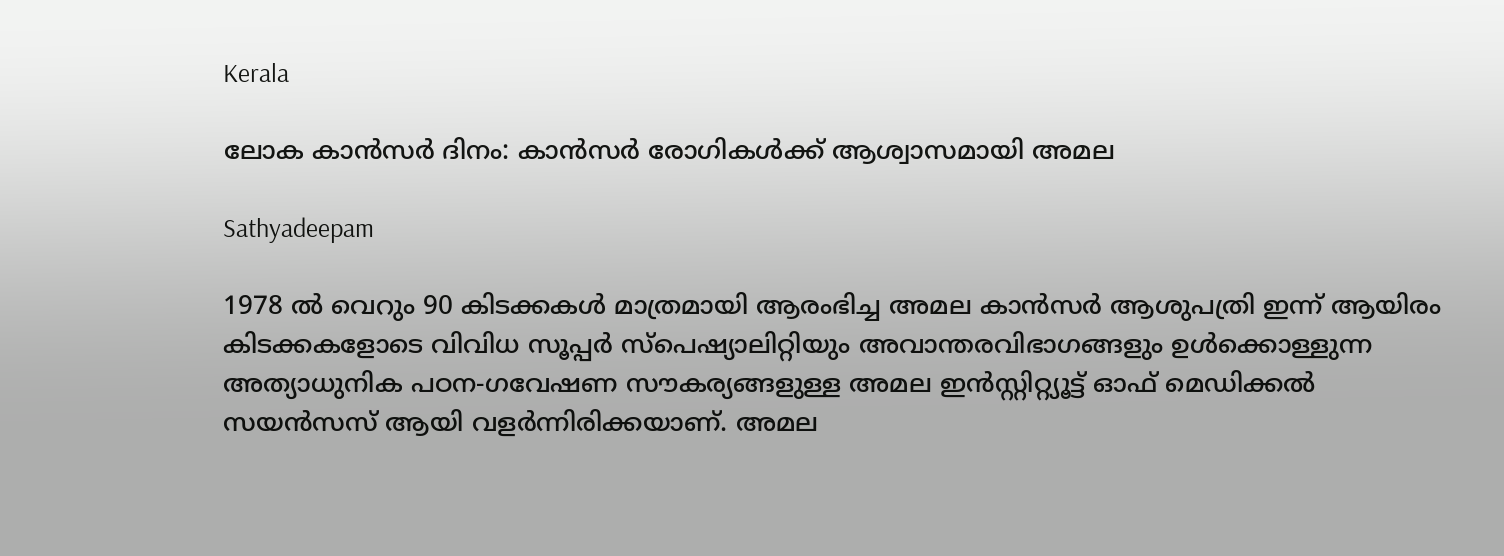Kerala

ലോക കാന്‍സര്‍ ദിനം: കാന്‍സര്‍ രോഗികള്‍ക്ക് ആശ്വാസമായി അമല

Sathyadeepam

1978 ല്‍ വെറും 90 കിടക്കകള്‍ മാത്രമായി ആരംഭിച്ച അമല കാന്‍സര്‍ ആശുപത്രി ഇന്ന് ആയിരം കിടക്കകളോടെ വിവിധ സൂപ്പര്‍ സ്‌പെഷ്യാലിറ്റിയും അവാന്തരവിഭാഗങ്ങളും ഉള്‍ക്കൊള്ളുന്ന അത്യാധുനിക പഠന-ഗവേഷണ സൗകര്യങ്ങളുള്ള അമല ഇന്‍സ്റ്റിറ്റ്യൂട്ട് ഓഫ് മെഡിക്കല്‍ സയന്‍സസ് ആയി വളര്‍ന്നിരിക്കയാണ്. അമല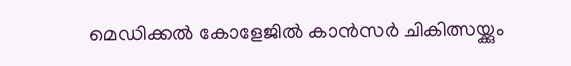മെഡിക്കല്‍ കോളേജില്‍ കാന്‍സര്‍ ചികിത്സയ്ക്കും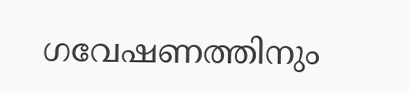ഗവേഷണത്തിനും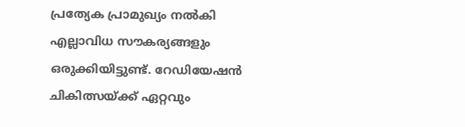പ്രത്യേക പ്രാമുഖ്യം നല്‍കി എല്ലാവിധ സൗകര്യങ്ങളും ഒരുക്കിയിട്ടുണ്ട്. റേഡിയേഷന്‍ ചികിത്സയ്ക്ക് ഏറ്റവും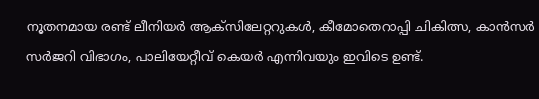നൂതനമായ രണ്ട് ലീനിയര്‍ ആക്‌സിലേറ്ററുകള്‍, കീമോതെറാപ്പി ചികിത്സ, കാന്‍സര്‍ സര്‍ജറി വിഭാഗം, പാലിയേറ്റീവ് കെയര്‍ എന്നിവയും ഇവിടെ ഉണ്ട്.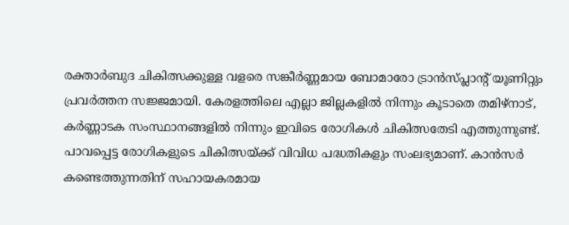രക്താര്‍ബുദ ചികിത്സക്കുള്ള വളരെ സങ്കീര്‍ണ്ണമായ ബോമാരോ ട്രാന്‍സ്പ്ലാന്റ് യൂണിറ്റും പ്രവര്‍ത്തന സജ്ജമായി. കേരളത്തിലെ എല്ലാ ജില്ലകളില്‍ നിന്നും കൂടാതെ തമിഴ്‌നാട്, കര്‍ണ്ണാടക സംസ്ഥാനങ്ങളില്‍ നിന്നും ഇവിടെ രോഗികള്‍ ചികിത്സതേടി എത്തുന്നുണ്ട്. പാവപ്പെട്ട രോഗികളുടെ ചികിത്സയ്ക്ക് വിവിധ പദ്ധതികളും സംലഭ്യമാണ്. കാന്‍സര്‍ കണ്ടെത്തുന്നതിന് സഹായകരമായ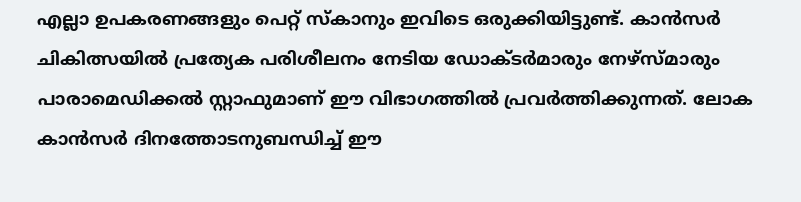എല്ലാ ഉപകരണങ്ങളും പെറ്റ് സ്‌കാനും ഇവിടെ ഒരുക്കിയിട്ടുണ്ട്. കാന്‍സര്‍ ചികിത്സയില്‍ പ്രത്യേക പരിശീലനം നേടിയ ഡോക്ടര്‍മാരും നേഴ്‌സ്മാരും പാരാമെഡിക്കല്‍ സ്റ്റാഫുമാണ് ഈ വിഭാഗത്തില്‍ പ്രവര്‍ത്തിക്കുന്നത്. ലോക കാന്‍സര്‍ ദിനത്തോടനുബന്ധിച്ച് ഈ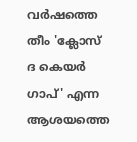വര്‍ഷത്തെ തീം 'ക്ലോസ് ദ കെയര്‍ ഗാപ്' എന്ന ആശയത്തെ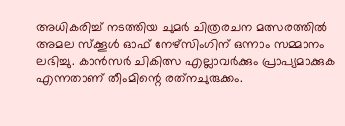അധികരിച്ച് നടത്തിയ ചുമര്‍ ചിത്രരചന മത്സരത്തില്‍ അമല സ്‌ക്കൂള്‍ ഓഫ് നേഴ്‌സിംഗിന് ഒന്നാം സമ്മാനം ലഭിച്ചു. കാന്‍സര്‍ ചികിത്സ എല്ലാവര്‍ക്കും പ്രാപ്യമാക്കുക എന്നതാണ് തീംമിന്റെ രത്‌നചുരുക്കം.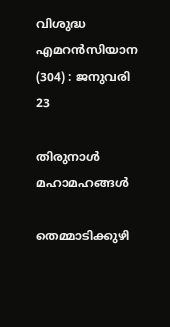വിശുദ്ധ എമറന്‍സിയാന (304) : ജനുവരി 23

തിരുനാള്‍ മഹാമഹങ്ങള്‍

തെമ്മാടിക്കുഴി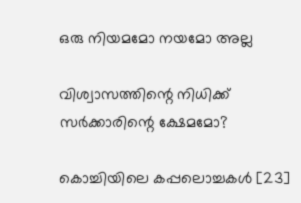ഒരു നിയമമോ നയമോ അല്ല

വിശ്വാസത്തിന്റെ നിധിക്ക് സര്‍ക്കാരിന്റെ ക്ഷേമമോ?

കൊച്ചിയിലെ കപ്പലൊച്ചകള്‍ [23]